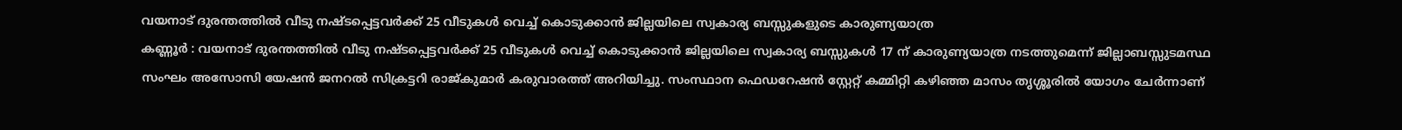വയനാട് ദുരന്തത്തിൽ വീടു നഷ്ടപ്പെട്ടവർക്ക് 25 വീടുകൾ വെച്ച് കൊടുക്കാൻ ജില്ലയിലെ സ്വകാര്യ ബസ്സുകളുടെ കാരുണ്യയാത്ര
കണ്ണൂർ : വയനാട് ദുരന്തത്തിൽ വീടു നഷ്ടപ്പെട്ടവർക്ക് 25 വീടുകൾ വെച്ച് കൊടുക്കാൻ ജില്ലയിലെ സ്വകാര്യ ബസ്സുകൾ 17 ന് കാരുണ്യയാത്ര നടത്തുമെന്ന് ജില്ലാബസ്സുടമസ്ഥ സംഘം അസോസി യേഷൻ ജനറൽ സിക്രട്ടറി രാജ്കുമാർ കരുവാരത്ത് അറിയിച്ചു. സംസ്ഥാന ഫെഡറേഷൻ സ്റ്റേറ്റ് കമ്മിറ്റി കഴിഞ്ഞ മാസം തൃശ്ശൂരിൽ യോഗം ചേർന്നാണ്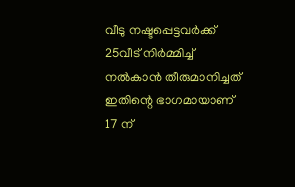വീടു നഷ്ടപ്പെട്ടവർക്ക് 25വീട് നിർമ്മിച്ച് നൽകാൻ തീരുമാനിച്ചത് ഇതിന്റെ ഭാഗമായാണ് 17 ന്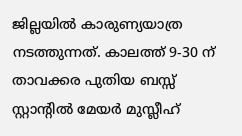ജില്ലയിൽ കാരുണ്യയാത്ര നടത്തുന്നത്. കാലത്ത് 9-30 ന് താവക്കര പുതിയ ബസ്സ് സ്റ്റാന്റിൽ മേയർ മുസ്ലീഹ്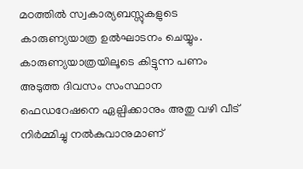മഠത്തിൽ സ്വകാര്യബസ്സുകളുടെ കാരുണ്യയാത്ര ഉൽഘാടനം ചെയ്യും. കാരുണ്യയാത്രയിലൂടെ കിട്ടുന്ന പണം അടുത്ത ദിവസം സംസ്ഥാന ഫെഡറേഷനെ ഏല്പിക്കാനും അതു വഴി വീട് നിർമ്മിച്ചു നൽകുവാനുമാണ്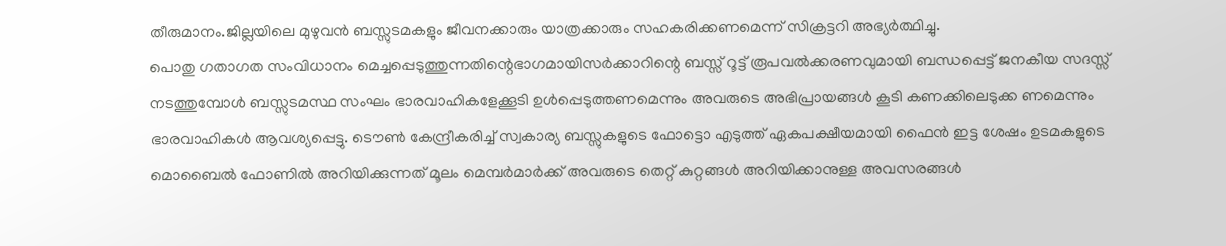തീരുമാനം.ജില്ലയിലെ മുഴുവൻ ബസ്സുടമകളും ജീവനക്കാരും യാത്രക്കാരും സഹകരിക്കണമെന്ന് സിക്രട്ടറി അഭ്യർത്ഥിച്ചു.
പൊതു ഗതാഗത സംവിധാനം മെച്ചപ്പെടുത്തുന്നതിന്റെഭാഗമായിസർക്കാറിന്റെ ബസ്സ് റൂട്ട് രൂപവൽക്കരണവുമായി ബന്ധപ്പെട്ട് ജനകീയ സദസ്സ് നടത്തുമ്പോൾ ബസ്സുടമസ്ഥ സംഘം ഭാരവാഹികളേക്കൂടി ഉൾപ്പെടുത്തണമെന്നും അവരുടെ അഭിപ്രായങ്ങൾ കൂടി കണക്കിലെടുക്ക ണമെന്നും ഭാരവാഹികൾ ആവശ്യപ്പെട്ടു. ടൌൺ കേന്ദ്രീകരിച്ച് സ്വകാര്യ ബസ്സുകളുടെ ഫോട്ടൊ എടുത്ത് ഏകപക്ഷീയമായി ഫൈൻ ഇട്ട ശേഷം ഉടമകളുടെ മൊബൈൽ ഫോണിൽ അറിയിക്കുന്നത് മൂലം മെമ്പർമാർക്ക് അവരുടെ തെറ്റ് കുറ്റങ്ങൾ അറിയിക്കാനുള്ള അവസരങ്ങൾ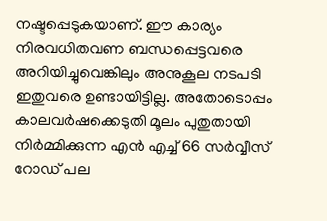നഷ്ടപ്പെടുകയാണ്. ഈ കാര്യം നിരവധിതവണ ബന്ധപ്പെട്ടവരെ അറിയിച്ചുവെങ്കിലും അനുകൂല നടപടി ഇതുവരെ ഉണ്ടായിട്ടില്ല. അതോടൊപ്പം കാലവർഷക്കെടുതി മൂലം പുതുതായി നിർമ്മിക്കുന്ന എൻ എച്ച് 66 സർവ്വീസ് റോഡ് പല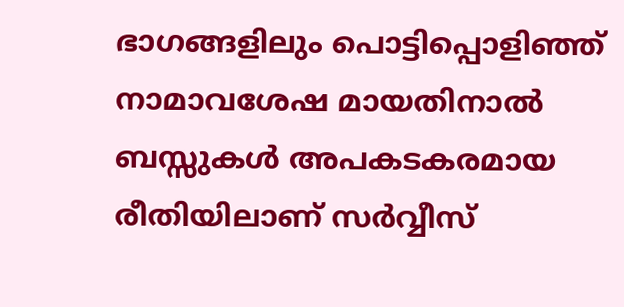ഭാഗങ്ങളിലും പൊട്ടിപ്പൊളിഞ്ഞ് നാമാവശേഷ മായതിനാൽ ബസ്സുകൾ അപകടകരമായ രീതിയിലാണ് സർവ്വീസ്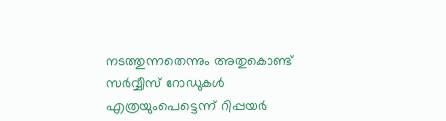നടത്തുന്നതെന്നും അതുകൊണ്ട് സർവ്വീസ് റോഡുകൾ എത്രയുംപെട്ടെന്ന് റിപ്പയർ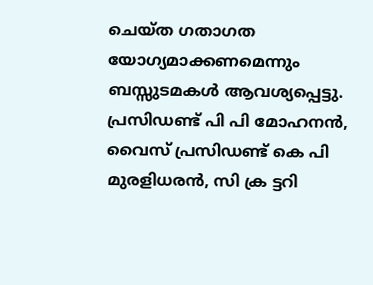ചെയ്ത ഗതാഗത യോഗ്യമാക്കണമെന്നും ബസ്സുടമകൾ ആവശ്യപ്പെട്ടു. പ്രസിഡണ്ട് പി പി മോഹനൻ, വൈസ് പ്രസിഡണ്ട് കെ പി മുരളിധരൻ, സി ക്ര ട്ടറി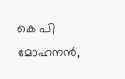കെ പി മോഹനൻ,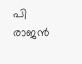പി രാജൻ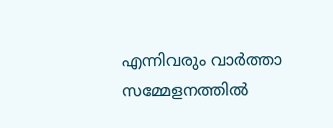എന്നിവരും വാർത്താ സമ്മേളനത്തിൽ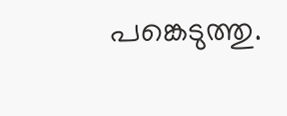പങ്കെടുത്തു.